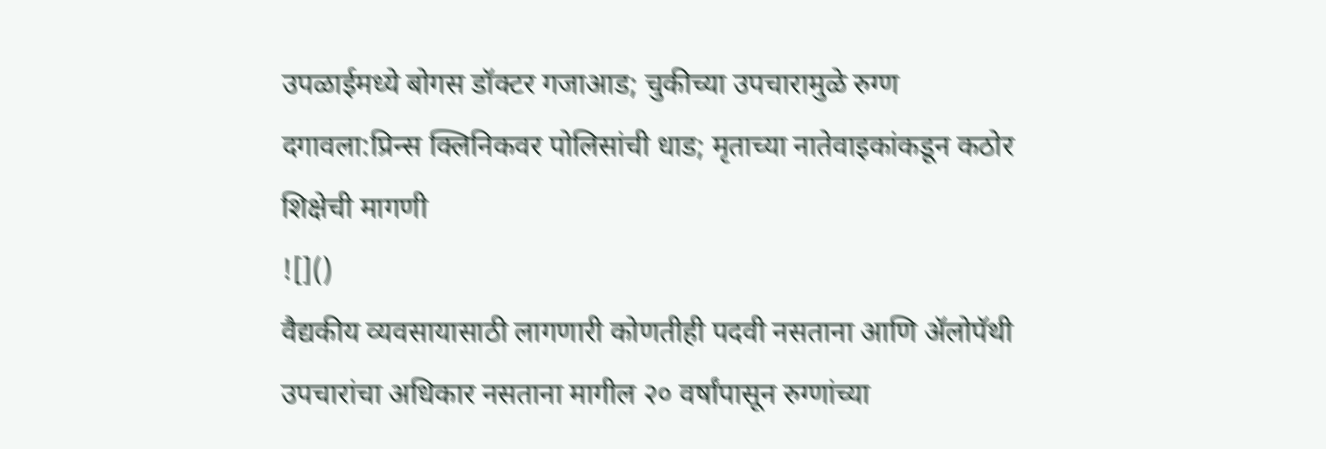उपळाईमध्ये बोगस डॉक्टर गजाआड; चुकीच्या उपचारामुळे रुग्ण दगावला:प्रिन्स क्लिनिकवर पोलिसांची धाड; मृताच्या नातेवाइकांकडून कठोर शिक्षेची मागणी
![]()
वैद्यकीय व्यवसायासाठी लागणारी कोणतीही पदवी नसताना आणि ॲलोपॅथी उपचारांचा अधिकार नसताना मागील २० वर्षांपासून रुग्णांच्या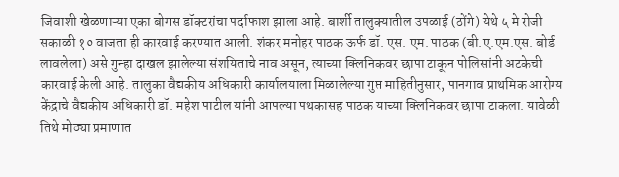जिवाशी खेळणाऱ्या एका बोगस डॉक्टरांचा पर्दाफाश झाला आहे. बार्शी तालुक्यातील उपळाई (ठोंगे) येथे ५ मे रोजी सकाळी १० वाजता ही कारवाई करण्यात आली. शंकर मनोहर पाठक ऊर्फ डॉ. एस. एम. पाठक (बी.ए.एम.एस. बोर्ड लावलेला) असे गुन्हा दाखल झालेल्या संशयिताचे नाव असून, त्याच्या क्लिनिकवर छापा टाकून पोलिसांनी अटकेची कारवाई केली आहे. तालुका वैद्यकीय अधिकारी कार्यालयाला मिळालेल्या गुप्त माहितीनुसार, पानगाव प्राथमिक आरोग्य केंद्राचे वैद्यकीय अधिकारी डॉ. महेश पाटील यांनी आपल्या पथकासह पाठक याच्या क्लिनिकवर छापा टाकला. यावेळी तिथे मोठ्या प्रमाणात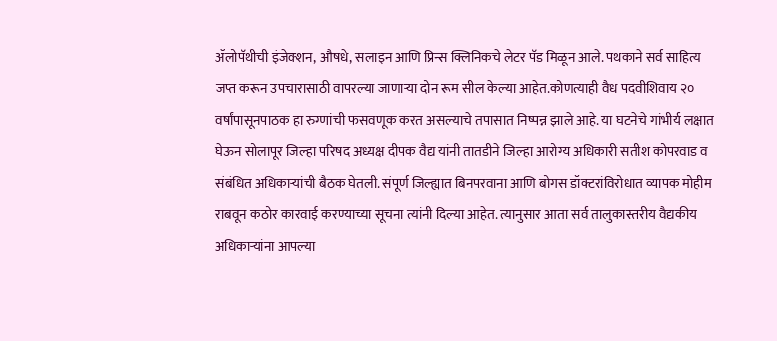ॲलोपॅथीची इंजेक्शन, औषधे, सलाइन आणि प्रिन्स क्लिनिकचे लेटर पॅड मिळून आले. पथकाने सर्व साहित्य जप्त करून उपचारासाठी वापरल्या जाणाऱ्या दोन रूम सील केल्या आहेत.कोणत्याही वैध पदवीशिवाय २० वर्षांपासूनपाठक हा रुग्णांची फसवणूक करत असल्याचे तपासात निष्पन्न झाले आहे. या घटनेचे गांभीर्य लक्षात घेऊन सोलापूर जिल्हा परिषद अध्यक्ष दीपक वैद्य यांनी तातडीने जिल्हा आरोग्य अधिकारी सतीश कोपरवाड व संबंधित अधिकाऱ्यांची बैठक घेतली. संपूर्ण जिल्ह्यात बिनपरवाना आणि बोगस डॉक्टरांविरोधात व्यापक मोहीम राबवून कठोर कारवाई करण्याच्या सूचना त्यांनी दिल्या आहेत. त्यानुसार आता सर्व तालुकास्तरीय वैद्यकीय अधिकाऱ्यांना आपल्या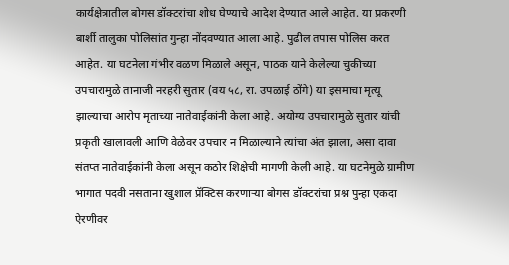कार्यक्षेत्रातील बोगस डॉक्टरांचा शोध घेण्याचे आदेश देण्यात आले आहेत. या प्रकरणी बार्शी तालुका पोलिसांत गुन्हा नोंदवण्यात आला आहे. पुढील तपास पोलिस करत आहेत. या घटनेला गंभीर वळण मिळाले असून, पाठक याने केलेल्या चुकीच्या उपचारामुळे तानाजी नरहरी सुतार (वय ५८, रा. उपळाई ठोंगे) या इसमाचा मृत्यू झाल्याचा आरोप मृताच्या नातेवाईकांनी केला आहे. अयोग्य उपचारामुळे सुतार यांची प्रकृती खालावली आणि वेळेवर उपचार न मिळाल्याने त्यांचा अंत झाला, असा दावा संतप्त नातेवाईकांनी केला असून कठोर शिक्षेची मागणी केली आहे. या घटनेमुळे ग्रामीण भागात पदवी नसताना खुशाल प्रॅक्टिस करणाऱ्या बोगस डॉक्टरांचा प्रश्न पुन्हा एकदा ऐरणीवर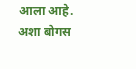आला आहे. अशा बोगस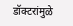डॉक्टरांमुळे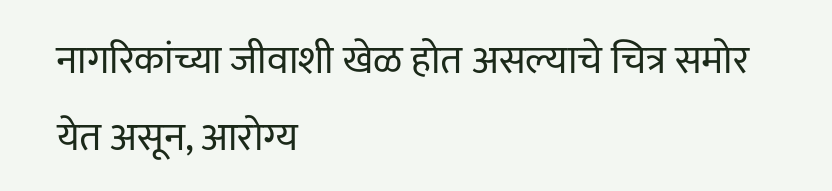नागरिकांच्या जीवाशी खेळ होत असल्याचे चित्र समोर येत असून, आरोग्य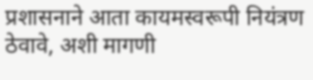प्रशासनाने आता कायमस्वरूपी नियंत्रण ठेवावे, अशी मागणी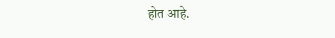होत आहे.